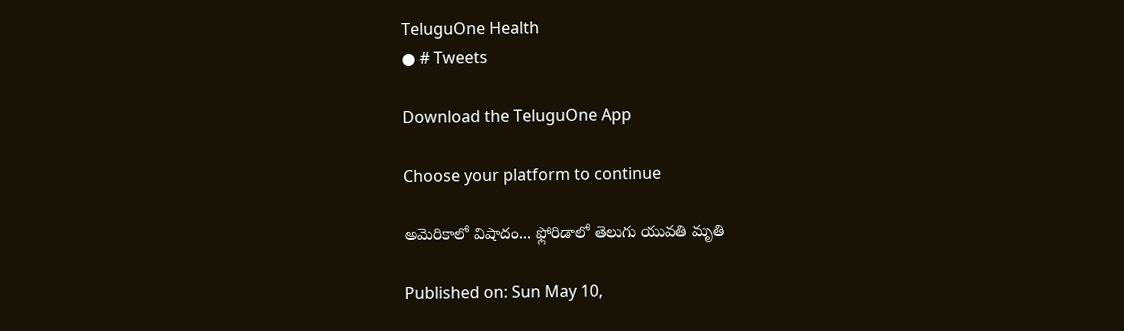TeluguOne Health
● # Tweets

Download the TeluguOne App

Choose your platform to continue

అమెరికాలో విషాదం... ఫ్లోరిడాలో తెలుగు యువతి మృతి

Published on: Sun May 10,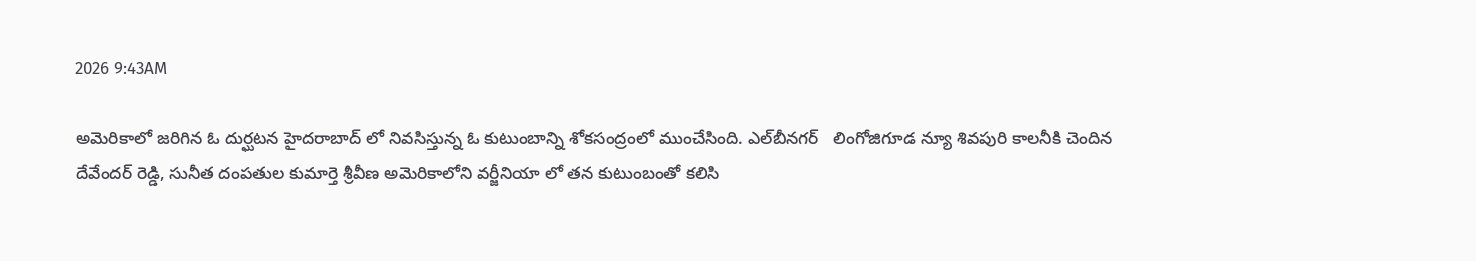2026 9:43AM

అమెరికాలో జరిగిన ఓ దుర్ఘటన హైదరాబాద్ లో నివసిస్తున్న ఓ కుటుంబాన్ని శోకసంద్రంలో ముంచేసింది. ఎల్‌బీనగర్‌   లింగోజిగూడ న్యూ శివపురి కాలనీకి చెందిన దేవేందర్ రెడ్డి, సునీత దంపతుల కుమార్తె శ్రీవీణ అమెరికాలోని వర్జీనియా లో తన కుటుంబంతో కలిసి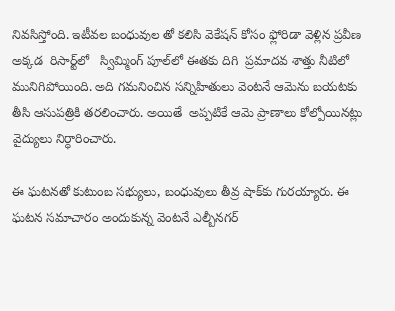నివసిస్తోంది. ఇటీవల బంధువుల తో కలిసి వెకేషన్ కోసం ఫ్లోరిడా వెళ్లిన ప్రవీణ అక్కడ  రిసార్ట్‌లో   స్విమ్మింగ్ పూల్‌లో ఈతకు దిగి  ప్రమాదవ శాత్తు నీటిలో మునిగిపోయింది. అది గమనించిన సన్నిహితులు వెంటనే ఆమెను బయటకు తీసి ఆసుపత్రికి తరలించారు. అయితే  అప్పటికే ఆమె ప్రాణాలు కోల్పోయినట్లు వైద్యులు నిర్ధారించారు.

ఈ ఘటనతో కుటుంబ సభ్యులు, బంధువులు తీవ్ర షాక్‌కు గురయ్యారు. ఈ ఘటన సమాచారం అందుకున్న వెంటనే ఎల్బీనగర్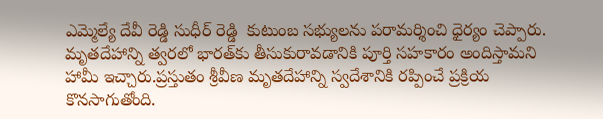ఎమ్మెల్యే దేవీ రెడ్డి సుధీర్ రెడ్డి  కుటుంబ సభ్యులను పరామర్శించి ధైర్యం చెప్పారు. మృతదేహాన్ని త్వరలో భారత్‌కు తీసుకురావడానికి పూర్తి సహకారం అందిస్తామని హామీ ఇచ్చారు.ప్రస్తుతం శ్రీవీణ మృతదేహాన్ని స్వదేశానికి రప్పించే ప్రక్రియ కొనసాగుతోంది.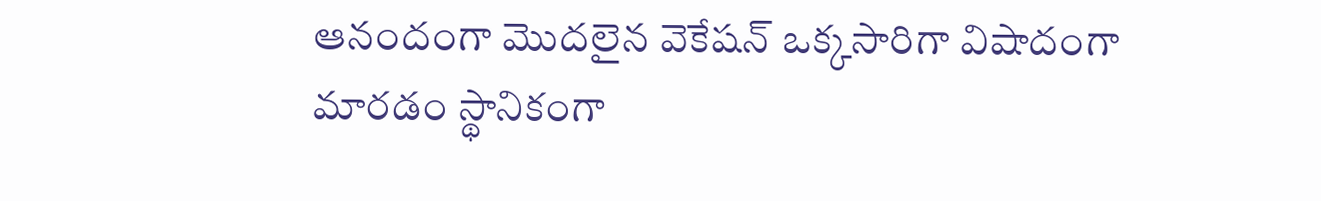ఆనందంగా మొదలైన వెకేషన్ ఒక్కసారిగా విషాదంగా మారడం స్థానికంగా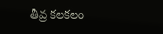తీవ్ర కలకలం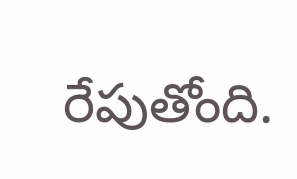రేపుతోంది.